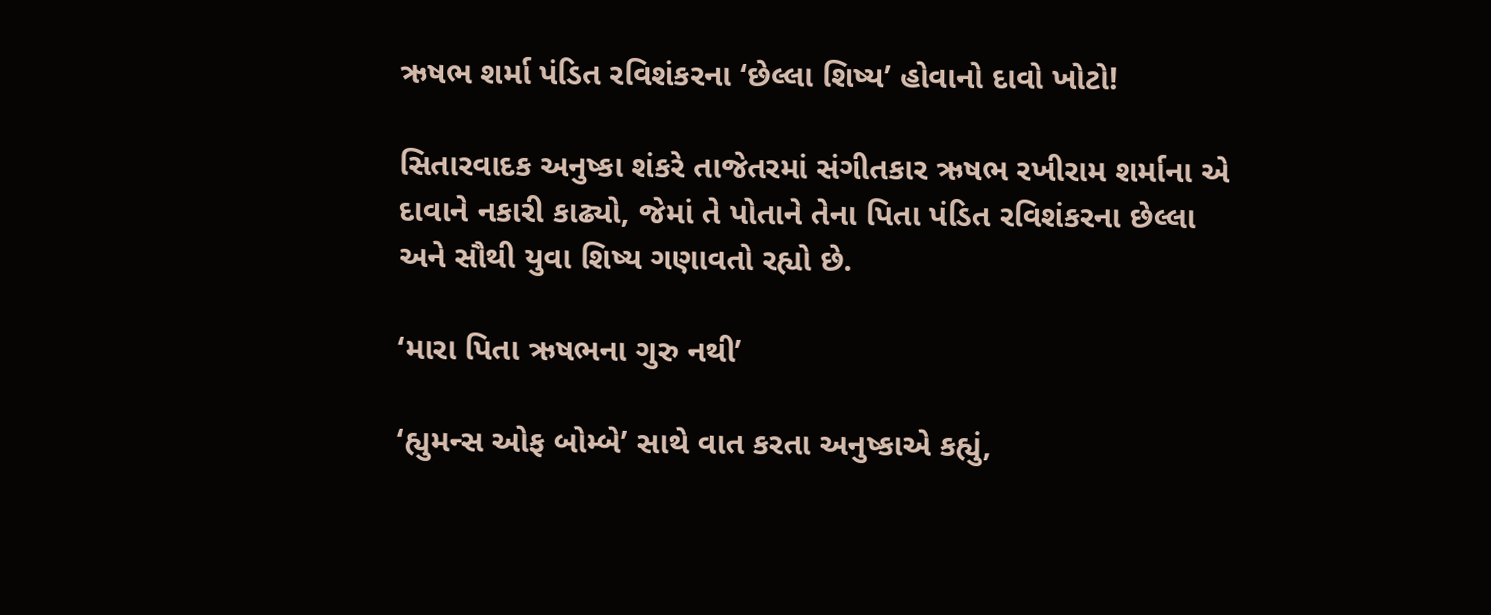ઋષભ શર્મા પંડિત રવિશંકરના ‘છેલ્લા શિષ્ય’ હોવાનો દાવો ખોટો!

સિતારવાદક અનુષ્કા શંકરે તાજેતરમાં સંગીતકાર ઋષભ રખીરામ શર્માના એ દાવાને નકારી કાઢ્યો, જેમાં તે પોતાને તેના પિતા પંડિત રવિશંકરના છેલ્લા અને સૌથી યુવા શિષ્ય ગણાવતો રહ્યો છે.

‘મારા પિતા ઋષભના ગુરુ નથી’

‘હ્યુમન્સ ઓફ બોમ્બે’ સાથે વાત કરતા અનુષ્કાએ કહ્યું,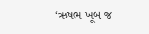‘ઋષભ ખૂબ જ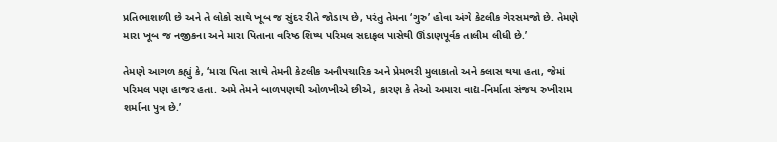પ્રતિભાશાળી છે અને તે લોકો સાથે ખૂબ જ સુંદર રીતે જોડાય છે, પરંતુ તેમના ‘ગુરુ’ હોવા અંગે કેટલીક ગેરસમજો છે. તેમણે મારા ખૂબ જ નજીકના અને મારા પિતાના વરિષ્ઠ શિષ્ય પરિમલ સદાફલ પાસેથી ઊંડાણપૂર્વક તાલીમ લીધી છે.’

તેમણે આગળ કહ્યું કે, ‘મારા પિતા સાથે તેમની કેટલીક અનૌપચારિક અને પ્રેમભરી મુલાકાતો અને ક્લાસ થયા હતા, જેમાં પરિમલ પણ હાજર હતા. અમે તેમને બાળપણથી ઓળખીએ છીએ, કારણ કે તેઓ અમારા વાદ્ય-નિર્માતા સંજય રુખીરામ શર્માના પુત્ર છે.’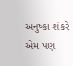અનુષ્કા શંકરે એમ પણ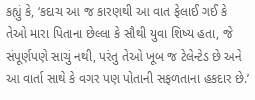કહ્યું કે, ‘કદાચ આ જ કારણથી આ વાત ફેલાઈ ગઈ કે તેઓ મારા પિતાના છેલ્લા કે સૌથી યુવા શિષ્ય હતા, જે સંપૂર્ણપણે સાચું નથી, પરંતુ તેઓ ખૂબ જ ટેલેન્ટેડ છે અને આ વાર્તા સાથે કે વગર પણ પોતાની સફળતાના હકદાર છે.’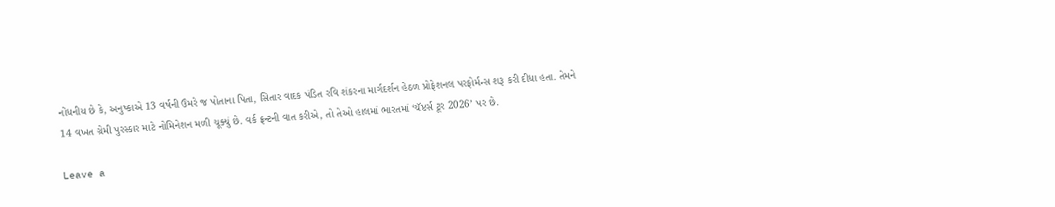નોંધનીય છે કે, અનુષ્કાએ 13 વર્ષની ઉંમરે જ પોતાના પિતા, સિતાર વાદક પંડિત રવિ શંકરના માર્ગદર્શન હેઠળ પ્રોફેશનલ પરફોર્મન્સ શરૂ કરી દીધા હતા. તેમને 14 વખત ગ્રેમી પુરસ્કાર માટે નોમિનેશન મળી ચૂક્યું છે. વર્ક ફ્રન્ટની વાત કરીએ, તો તેઓ હાલમાં ભારતમાં ‘ચૅપ્ટર્સ ટૂર 2026’ પર છે.

Leave a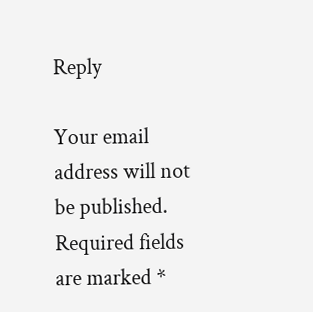Reply

Your email address will not be published. Required fields are marked *